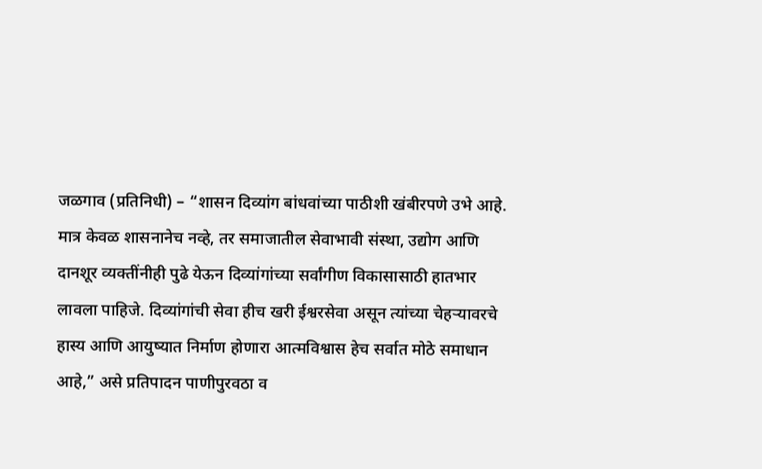जळगाव (प्रतिनिधी) – “शासन दिव्यांग बांधवांच्या पाठीशी खंबीरपणे उभे आहे. मात्र केवळ शासनानेच नव्हे, तर समाजातील सेवाभावी संस्था, उद्योग आणि दानशूर व्यक्तींनीही पुढे येऊन दिव्यांगांच्या सर्वांगीण विकासासाठी हातभार लावला पाहिजे. दिव्यांगांची सेवा हीच खरी ईश्वरसेवा असून त्यांच्या चेहऱ्यावरचे हास्य आणि आयुष्यात निर्माण होणारा आत्मविश्वास हेच सर्वात मोठे समाधान आहे,” असे प्रतिपादन पाणीपुरवठा व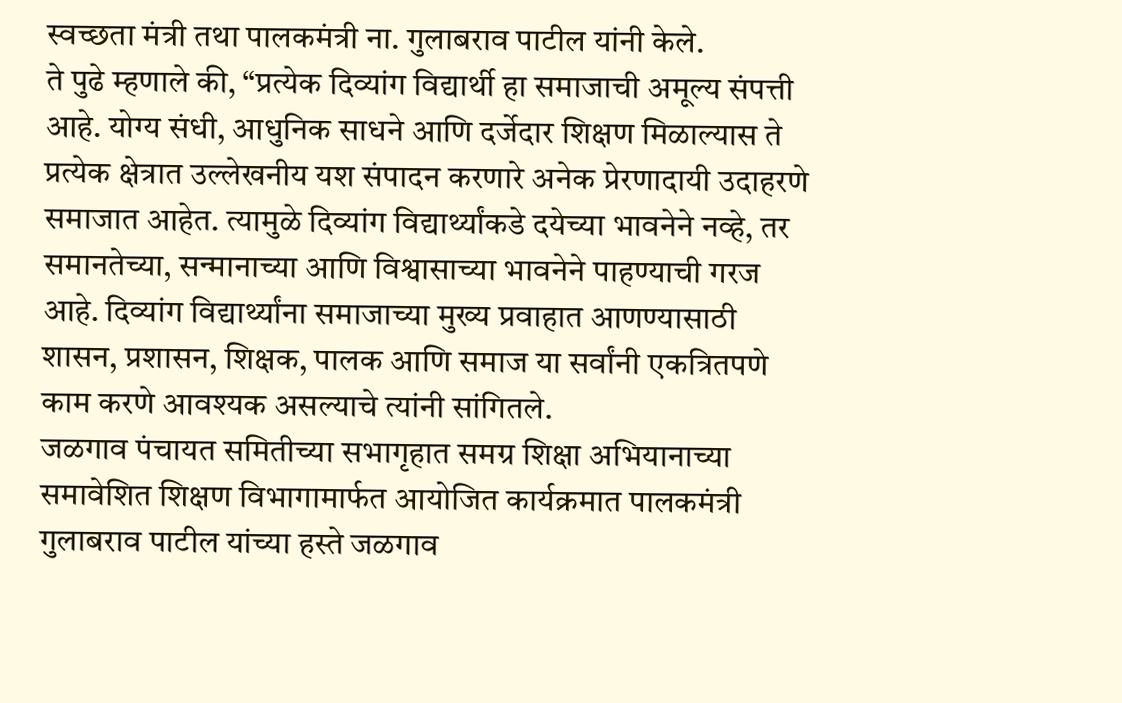स्वच्छता मंत्री तथा पालकमंत्री ना. गुलाबराव पाटील यांनी केले.
ते पुढे म्हणाले की, “प्रत्येक दिव्यांग विद्यार्थी हा समाजाची अमूल्य संपत्ती आहे. योग्य संधी, आधुनिक साधने आणि दर्जेदार शिक्षण मिळाल्यास ते प्रत्येक क्षेत्रात उल्लेखनीय यश संपादन करणारे अनेक प्रेरणादायी उदाहरणे समाजात आहेत. त्यामुळे दिव्यांग विद्यार्थ्यांकडे दयेच्या भावनेने नव्हे, तर समानतेच्या, सन्मानाच्या आणि विश्वासाच्या भावनेने पाहण्याची गरज आहे. दिव्यांग विद्यार्थ्यांना समाजाच्या मुख्य प्रवाहात आणण्यासाठी शासन, प्रशासन, शिक्षक, पालक आणि समाज या सर्वांनी एकत्रितपणे काम करणे आवश्यक असल्याचे त्यांनी सांगितले.
जळगाव पंचायत समितीच्या सभागृहात समग्र शिक्षा अभियानाच्या समावेशित शिक्षण विभागामार्फत आयोजित कार्यक्रमात पालकमंत्री गुलाबराव पाटील यांच्या हस्ते जळगाव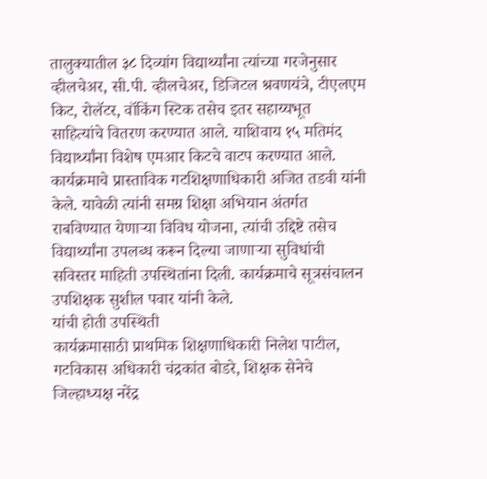तालुक्यातील ३८ दिव्यांग विद्यार्थ्यांना त्यांच्या गरजेनुसार व्हीलचेअर, सी.पी. व्हीलचेअर, डिजिटल श्रवणयंत्रे, टीएलएम किट, रोलॅटर, वॉकिंग स्टिक तसेच इतर सहाय्यभूत साहित्यांचे वितरण करण्यात आले. याशिवाय १५ मतिमंद विद्यार्थ्यांना विशेष एमआर किटचे वाटप करण्यात आले.
कार्यक्रमाचे प्रास्ताविक गटशिक्षणाधिकारी अजित तडवी यांनी केले. यावेळी त्यांनी समग्र शिक्षा अभियान अंतर्गत राबविण्यात येणाऱ्या विविध योजना, त्यांची उद्दिष्टे तसेच विद्यार्थ्यांना उपलब्ध करून दिल्या जाणाऱ्या सुविधांची सविस्तर माहिती उपस्थितांना दिली. कार्यक्रमाचे सूत्रसंचालन उपशिक्षक सुशील पवार यांनी केले.
यांची होती उपस्थिती
कार्यक्रमासाठी प्राथमिक शिक्षणाधिकारी निलेश पाटील, गटविकास अधिकारी चंद्रकांत बोडरे, शिक्षक सेनेचे जिल्हाध्यक्ष नरेंद्र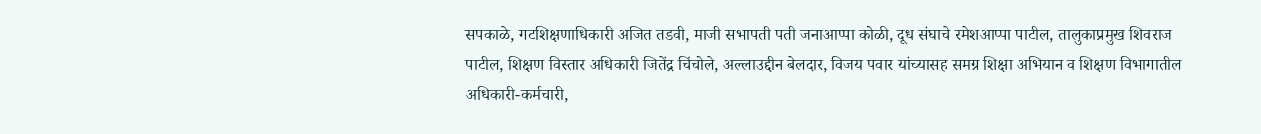सपकाळे, गटशिक्षणाधिकारी अजित तडवी, माजी सभापती पती जनाआप्पा कोळी, दूध संघाचे रमेशआप्पा पाटील, तालुकाप्रमुख शिवराज पाटील, शिक्षण विस्तार अधिकारी जितेंद्र चिंचोले, अल्लाउद्दीन बेलदार, विजय पवार यांच्यासह समग्र शिक्षा अभियान व शिक्षण विभागातील अधिकारी-कर्मचारी,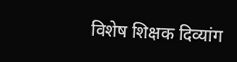विशेष शिक्षक दिव्यांग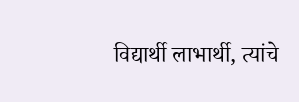विद्यार्थी लाभार्थी, त्यांचे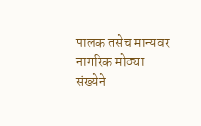पालक तसेच मान्यवर नागरिक मोठ्या संख्येने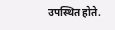उपस्थित होते.